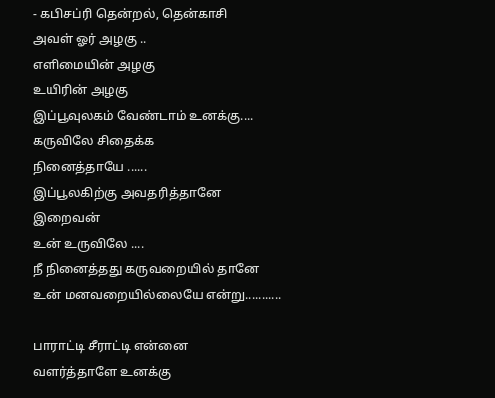- கபிசப்ரி தென்றல், தென்காசி
அவள் ஓர் அழகு ..
எளிமையின் அழகு
உயிரின் அழகு
இப்பூவுலகம் வேண்டாம் உனக்கு....
கருவிலே சிதைக்க
நினைத்தாயே ......
இப்பூலகிற்கு அவதரித்தானே
இறைவன்
உன் உருவிலே ....
நீ நினைத்தது கருவறையில் தானே
உன் மனவறையில்லையே என்று...........

பாராட்டி சீராட்டி என்னை
வளர்த்தாளே உனக்கு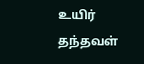உயிர் தந்தவள்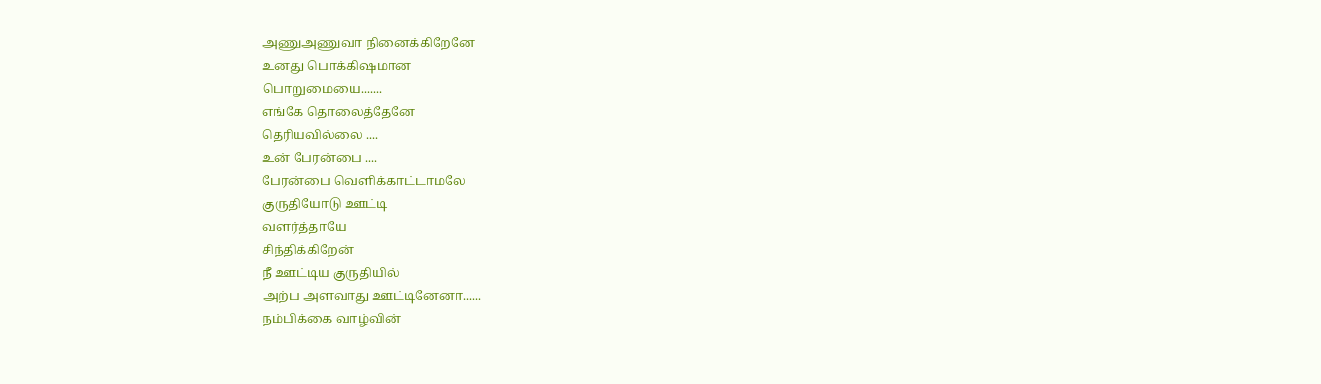அணுஅணுவா நினைக்கிறேனே
உனது பொக்கிஷமான
பொறுமையை.......
எங்கே தொலைத்தேனே
தெரியவில்லை ....
உன் பேரன்பை ....
பேரன்பை வெளிக்காட்டாமலே
குருதியோடு ஊட்டி
வளர்த்தாயே
சிந்திக்கிறேன்
நீ ஊட்டிய குருதியில்
அற்ப அளவாது ஊட்டினேனா......
நம்பிக்கை வாழ்வின்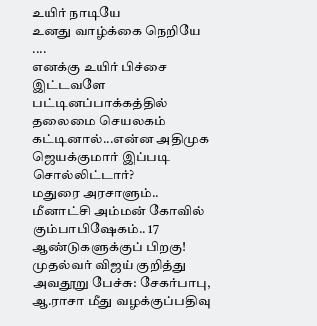உயிர் நாடியே
உனது வாழ்க்கை நெறியே ....
எனக்கு உயிர் பிச்சை
இட்டவளே
பட்டினப்பாக்கத்தில் தலைமை செயலகம் கட்டினால்...என்ன அதிமுக ஜெயக்குமார் இப்படி சொல்லிட்டார்?
மதுரை அரசாளும்.. மீனாட்சி அம்மன் கோவில் கும்பாபிஷேகம்.. 17 ஆண்டுகளுக்குப் பிறகு!
முதல்வர் விஜய் குறித்து அவதூறு பேச்சு: சேகர்பாபு, ஆ.ராசா மீது வழக்குப்பதிவு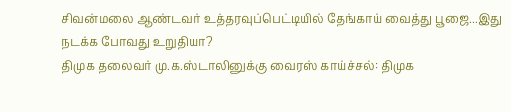சிவன்மலை ஆண்டவர் உத்தரவுப்பெட்டியில் தேங்காய் வைத்து பூஜை...இது நடக்க போவது உறுதியா?
திமுக தலைவர் மு.க.ஸ்டாலினுக்கு வைரஸ் காய்ச்சல்: திமுக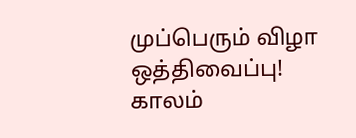முப்பெரும் விழா ஒத்திவைப்பு!
காலம்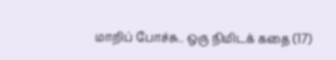மாறிப் போச்சு.. ஒரு நிமிடக் கதை (17)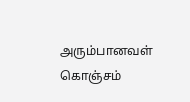அரும்பானவள் கொஞ்சம்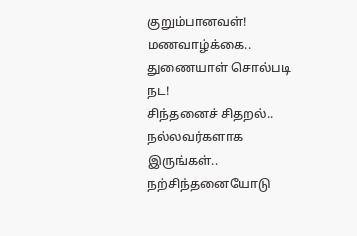குறும்பானவள்!
மணவாழ்க்கை.. துணையாள் சொல்படி நட!
சிந்தனைச் சிதறல்.. நல்லவர்களாக இருங்கள்.. நற்சிந்தனையோடு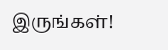இருங்கள்!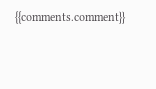{{comments.comment}}